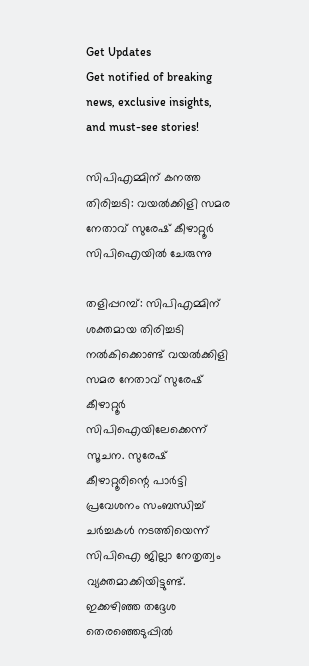Get Updates
Get notified of breaking news, exclusive insights, and must-see stories!

സിപിഎമ്മിന് കനത്ത തിരിച്ചടി: വയൽക്കിളി സമര നേതാവ് സുരേഷ് കീഴാറ്റൂർ സിപിഐയിൽ ചേരുന്നു

തളിപ്പറമ്പ്: സിപിഎമ്മിന് ശക്തമായ തിരിച്ചടി നൽകിക്കൊണ്ട് വയല്‍ക്കിളി സമര നേതാവ് സുരേഷ് കീഴാറ്റൂര്‍ സിപിഐയിലേക്കെന്ന് സൂചന. സുരേഷ് കീഴാറ്റൂരിന്റെ പാര്‍ട്ടി പ്രവേശനം സംബന്ധിച്ച് ചര്‍ച്ചകള്‍ നടത്തിയെന്ന് സിപിഐ ജില്ലാ നേതൃത്വം വ്യക്തമാക്കിയിട്ടുണ്ട്. ഇക്കഴിഞ്ഞ തദ്ദേശ തെരഞ്ഞെടുപ്പില്‍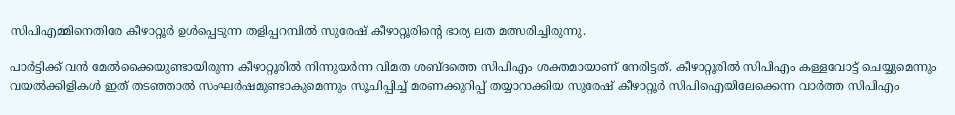സിപിഎമ്മിനെതിരേ കീഴാറ്റൂര്‍ ഉള്‍പ്പെടുന്ന തളിപ്പറമ്പില്‍ സുരേഷ് കീഴാറ്റൂരിന്റെ ഭാര്യ ലത മത്സരിച്ചിരുന്നു.

പാര്‍ട്ടിക്ക് വന്‍ മേല്‍ക്കൈയുണ്ടായിരുന്ന കീഴാറ്റൂരില്‍ നിന്നുയര്‍ന്ന വിമത ശബ്ദത്തെ സിപിഎം ശക്തമായാണ് നേരിട്ടത്. കീഴാറ്റൂരില്‍ സിപിഎം കള്ളവോട്ട് ചെയ്യുമെന്നും വയല്‍ക്കിളികള്‍ ഇത് തടഞ്ഞാല്‍ സംഘര്‍ഷമുണ്ടാകുമെന്നും സൂചിപ്പിച്ച് മരണക്കുറിപ്പ് തയ്യാറാക്കിയ സുരേഷ് കീഴാറ്റൂര്‍ സിപിഐയിലേക്കെന്ന വാര്‍ത്ത സിപിഎം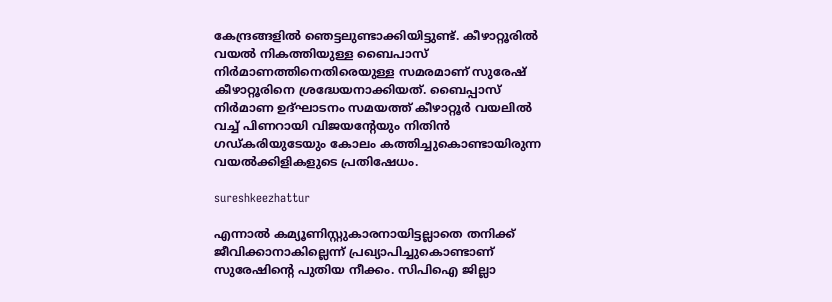കേന്ദ്രങ്ങളിൽ ഞെട്ടലുണ്ടാക്കിയിട്ടുണ്ട്. കീഴാറ്റൂരില്‍ വയല്‍ നികത്തിയുള്ള ബൈപാസ് നിര്‍മാണത്തിനെതിരെയുള്ള സമരമാണ് സുരേഷ് കീഴാറ്റൂരിനെ ശ്രദ്ധേയനാക്കിയത്. ബൈപ്പാസ് നിര്‍മാണ ഉദ്ഘാടനം സമയത്ത് കീഴാറ്റൂര്‍ വയലില്‍ വച്ച് പിണറായി വിജയന്റേയും നിതിന്‍ ഗഡ്കരിയുടേയും കോലം കത്തിച്ചുകൊണ്ടായിരുന്ന വയല്‍ക്കിളികളുടെ പ്രതിഷേധം.

sureshkeezhattur

എന്നാല്‍ കമ്യൂണിസ്റ്റുകാരനായിട്ടല്ലാതെ തനിക്ക് ജീവിക്കാനാകില്ലെന്ന് പ്രഖ്യാപിച്ചുകൊണ്ടാണ് സുരേഷിന്റെ പുതിയ നീക്കം. സിപിഐ ജില്ലാ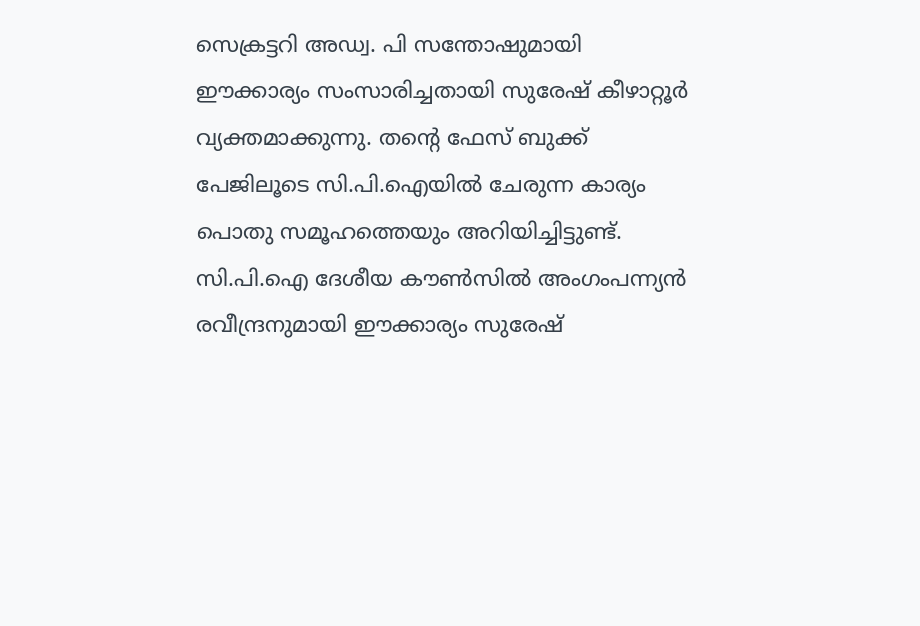സെക്രട്ടറി അഡ്വ. പി സന്തോഷുമായി ഈക്കാര്യം സംസാരിച്ചതായി സുരേഷ് കീഴാറ്റൂര്‍ വ്യക്തമാക്കുന്നു. തൻ്റെ ഫേസ് ബുക്ക് പേജിലൂടെ സി.പി.ഐയിൽ ചേരുന്ന കാര്യം പൊതു സമൂഹത്തെയും അറിയിച്ചിട്ടുണ്ട്. സി.പി.ഐ ദേശീയ കൗൺസിൽ അംഗംപന്ന്യന്‍ രവീന്ദ്രനുമായി ഈക്കാര്യം സുരേഷ്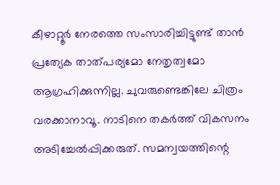കീഴാറ്റൂർ നേരത്തെ സംസാരിച്ചിട്ടുണ്ട് താൻ പ്രത്യേക താത്പര്യമോ നേതൃത്വമോ ആഗ്രഹിക്കുന്നില്ല. ചുവരുണ്ടെങ്കിലേ ചിത്രം വരക്കാനാവൂ. നാടിനെ തകര്‍ത്ത് വികസനം അടിച്ചേല്‍പ്പിക്കരുത്. സമന്വയത്തിന്റെ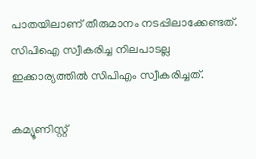പാതയിലാണ് തീരുമാനം നടപ്പിലാക്കേണ്ടത്. സിപിഐ സ്വീകരിച്ച നിലപാടല്ല ഇക്കാര്യത്തില്‍ സിപിഎം സ്വീകരിച്ചത്.

കമ്യൂണിസ്റ്റ്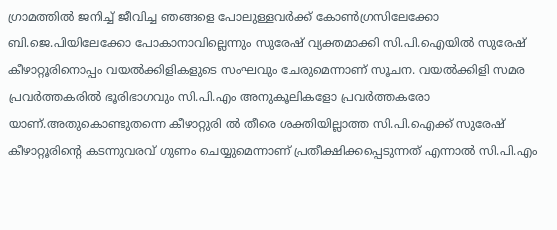ഗ്രാമത്തില്‍ ജനിച്ച് ജീവിച്ച ഞങ്ങളെ പോലുള്ളവര്‍ക്ക് കോണ്‍ഗ്രസിലേക്കോ ബി.ജെ.പിയിലേക്കോ പോകാനാവില്ലെന്നും സുരേഷ് വ്യക്തമാക്കി സി.പി.ഐയിൽ സുരേഷ് കീഴാറ്റൂരിനൊപ്പം വയൽക്കിളികളുടെ സംഘവും ചേരുമെന്നാണ് സൂചന. വയൽക്കിളി സമര പ്രവർത്തകരിൽ ഭൂരിഭാഗവും സി.പി.എം അനുകൂലികളോ പ്രവർത്തകരോ യാണ്.അതുകൊണ്ടുതന്നെ കീഴാറ്റുരി ൽ തീരെ ശക്തിയില്ലാത്ത സി.പി.ഐക്ക് സുരേഷ് കീഴാറ്റൂരിൻ്റെ കടന്നുവരവ് ഗുണം ചെയ്യുമെന്നാണ് പ്രതീക്ഷിക്കപ്പെടുന്നത്‌ എന്നാൽ സി.പി.എം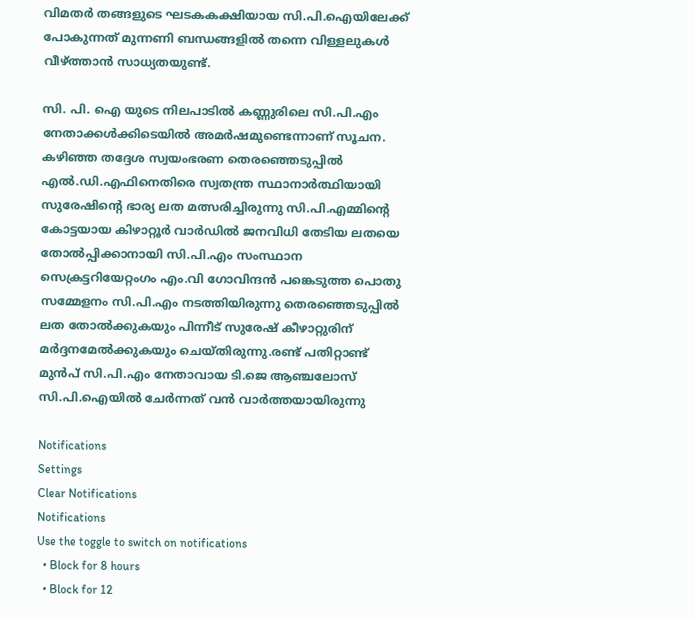വിമതർ തങ്ങളുടെ ഘടകകക്ഷിയായ സി.പി.ഐയിലേക്ക് പോകുന്നത് മുന്നണി ബന്ധങ്ങളിൽ തന്നെ വിള്ളലുകൾ വീഴ്ത്താൻ സാധ്യതയുണ്ട്.

സി. പി. ഐ യുടെ നിലപാടിൽ കണ്ണുരിലെ സി.പി.എം നേതാക്കൾക്കിടെയിൽ അമർഷമുണ്ടെന്നാണ് സൂചന. കഴിഞ്ഞ തദ്ദേശ സ്വയംഭരണ തെരഞ്ഞെടുപ്പിൽ എൽ.ഡി.എഫിനെതിരെ സ്വതന്ത്ര സ്ഥാനാർത്ഥിയായി സുരേഷിൻ്റെ ഭാര്യ ലത മത്സരിച്ചിരുന്നു സി.പി.എമ്മിൻ്റെ കോട്ടയായ കിഴാറ്റൂർ വാർഡിൽ ജനവിധി തേടിയ ലതയെ തോൽപ്പിക്കാനായി സി.പി.എം സംസ്ഥാന സെക്രട്ടറിയേറ്റംഗം എം.വി ഗോവിന്ദൻ പങ്കെടുത്ത പൊതു സമ്മേളനം സി.പി.എം നടത്തിയിരുന്നു തെരഞ്ഞെടുപ്പിൽ ലത തോൽക്കുകയും പിന്നീട് സുരേഷ് കീഴാറ്റുരിന് മർദ്ദനമേൽക്കുകയും ചെയ്തിരുന്നു.രണ്ട് പതിറ്റാണ്ട് മുൻപ് സി.പി.എം നേതാവായ ടി.ജെ ആഞ്ചലോസ് സി.പി.ഐയിൽ ചേർന്നത് വൻ വാർത്തയായിരുന്നു

Notifications
Settings
Clear Notifications
Notifications
Use the toggle to switch on notifications
  • Block for 8 hours
  • Block for 12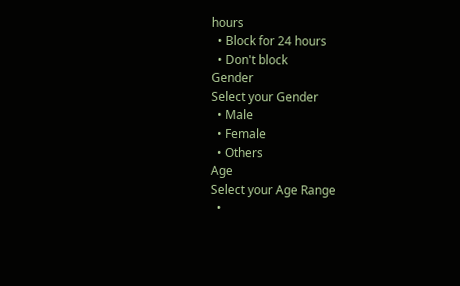hours
  • Block for 24 hours
  • Don't block
Gender
Select your Gender
  • Male
  • Female
  • Others
Age
Select your Age Range
  •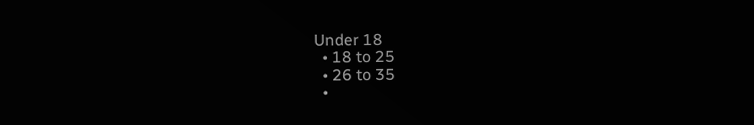Under 18
  • 18 to 25
  • 26 to 35
  •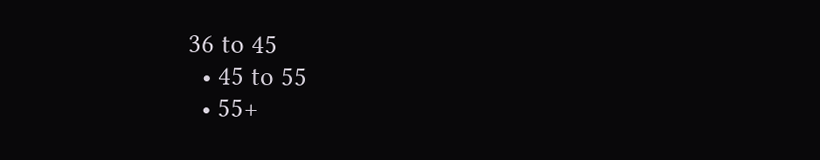36 to 45
  • 45 to 55
  • 55+